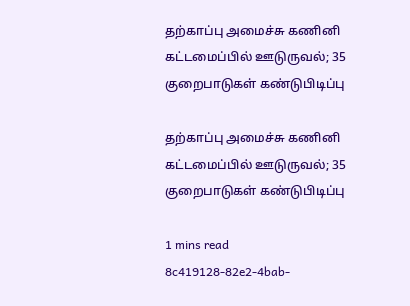தற்காப்பு அமைச்சு கணினி கட்டமைப்பில் ஊடுருவல்; 35 குறைபாடுகள் கண்டுபிடிப்பு

தற்காப்பு அமைச்சு கணினி கட்டமைப்பில் ஊடுருவல்; 35 குறைபாடுகள் கண்டுபிடிப்பு

1 mins read
8c419128-82e2-4bab-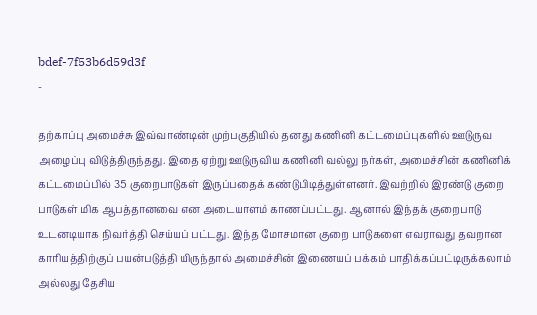bdef-7f53b6d59d3f
-

தற்காப்பு அமைச்சு இவ்வாண்டின் முற்பகுதியில் தனது கணினி கட்டமைப்புகளில் ஊடுருவ அழைப்பு விடுத்திருந்தது. இதை ஏற்று ஊடுருவிய கணினி வல்லு நர்கள், அமைச்சின் கணினிக் கட்டமைப்பில் 35 குறைபாடுகள் இருப்பதைக் கண்டுபிடித்துள்ளனர். இவற்றில் இரண்டு குறை பாடுகள் மிக ஆபத்தானவை என அடையாளம் காணப்பட்டது. ஆனால் இந்தக் குறைபாடு உடனடியாக நிவர்த்தி செய்யப் பட்டது. இந்த மோசமான குறை பாடுகளை எவராவது தவறான காரியத்திற்குப் பயன்படுத்தி யிருந்தால் அமைச்சின் இணையப் பக்கம் பாதிக்கப்பட்டிருக்கலாம் அல்லது தேசிய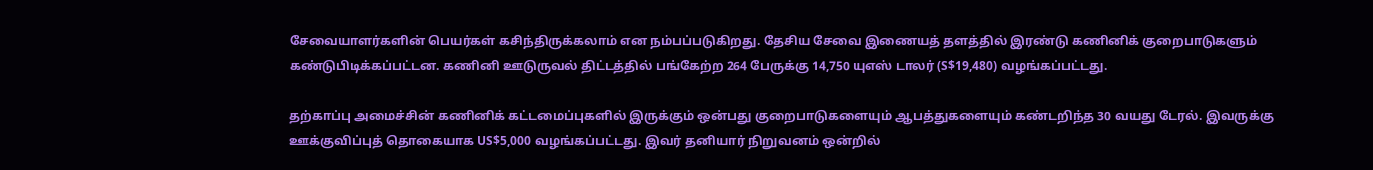சேவையாளர்களின் பெயர்கள் கசிந்திருக்கலாம் என நம்பப்படுகிறது. தேசிய சேவை இணையத் தளத்தில் இரண்டு கணினிக் குறைபாடுகளும் கண்டுபிடிக்கப்பட்டன. கணினி ஊடுருவல் திட்டத்தில் பங்கேற்ற 264 பேருக்கு 14,750 யுஎஸ் டாலர் (S$19,480) வழங்கப்பட்டது.

தற்காப்பு அமைச்சின் கணினிக் கட்டமைப்புகளில் இருக்கும் ஒன்பது குறைபாடுகளையும் ஆபத்துகளையும் கண்டறிந்த 30 வயது டேரல். இவருக்கு ஊக்குவிப்புத் தொகையாக US$5,000 வழங்கப்பட்டது. இவர் தனியார் நிறுவனம் ஒன்றில்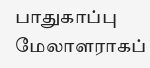பாதுகாப்பு மேலாளராகப்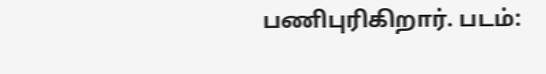பணிபுரிகிறார். படம்: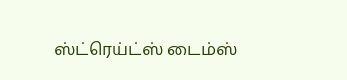ஸ்ட்ரெய்ட்ஸ் டைம்ஸ்